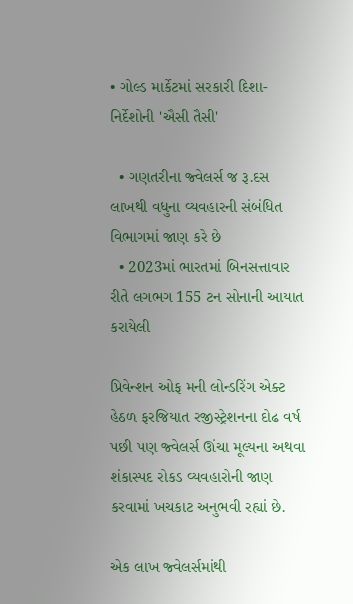• ગોલ્ડ માર્કેટમાં સરકારી દિશા-નિર્દેશોની 'ઐસી તૈસી'

  • ગણતરીના જ્વેલર્સ જ રૂ.દસ લાખથી વધુના વ્યવહારની સંબંધિત વિભાગમાં જાણ કરે છે
  • 2023માં ભારતમાં બિનસત્તાવાર રીતે લગભગ 155 ટન સોનાની આયાત કરાયેલી

પ્રિવેન્શન ઓફ મની લોન્ડરિંગ એક્ટ હેઠળ ફરજિયાત રજીસ્ટ્રેશનના દોઢ વર્ષ પછી પણ જ્વેલર્સ ઊંચા મૂલ્યના અથવા શંકાસ્પદ રોકડ વ્યવહારોની જાણ કરવામાં ખચકાટ અનુભવી રહ્યાં છે.

એક લાખ જ્વેલર્સમાંથી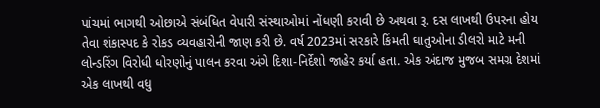પાંચમાં ભાગથી ઓછાએ સંબંધિત વેપારી સંસ્થાઓમાં નોંધણી કરાવી છે અથવા રૂ. દસ લાખથી ઉપરના હોય તેવા શંકાસ્પદ કે રોકડ વ્યવહારોની જાણ કરી છે. વર્ષ 2023માં સરકારે કિંમતી ઘાતુઓના ડીલરો માટે મની લોન્ડરિંગ વિરોધી ધોરણોનું પાલન કરવા અંગે દિશા-નિર્દેશો જાહેર કર્યા હતા. એક અંદાજ મુજબ સમગ્ર દેશમાં એક લાખથી વધુ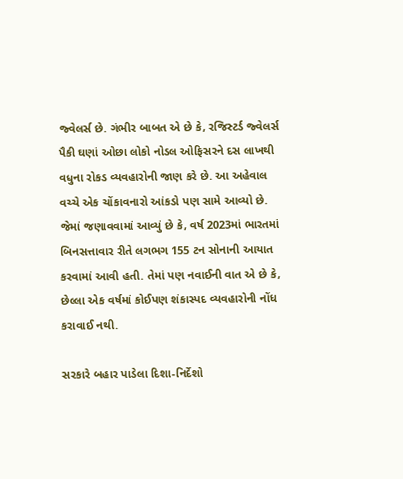જ્વેલર્સ છે. ગંભીર બાબત એ છે કે, રજિસ્ટર્ડ જ્વેલર્સ પૈકી ઘણાં ઓછા લોકો નોડલ ઓફિસરને દસ લાખથી વધુના રોકડ વ્યવહારોની જાણ કરે છે. આ અહેવાલ વચ્ચે એક ચોંકાવનારો આંકડો પણ સામે આવ્યો છે. જેમાં જણાવવામાં આવ્યું છે કે, વર્ષ 2023માં ભારતમાં બિનસત્તાવાર રીતે લગભગ 155 ટન સોનાની આયાત કરવામાં આવી હતી. તેમાં પણ નવાઈની વાત એ છે કે, છેલ્લા એક વર્ષમાં કોઈપણ શંકાસ્પદ વ્યવહારોની નોંધ કરાવાઈ નથી.

સરકારે બહાર પાડેલા દિશા-નિર્દેશો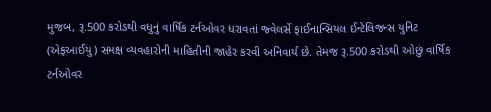મુજબ, રૂ.500 કરોડથી વધુનું વાર્ષિક ટર્નઓવર ધરાવતાં જ્વેલર્સે ફાઈનાન્સિયલ ઈન્ટેલિજન્સ યુનિટ (એફઆઈયુ) સમક્ષ વ્યવહારોની માહિતીની જાહેર કરવી અનિવાર્ય છે. તેમજ રૂ.500 કરોડથી ઓછું વાર્ષિક ટર્નઓવર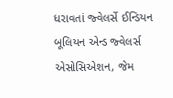ધરાવતાં જ્વેલર્સે ઈન્ડિયન બૂલિયન એન્ડ જ્વેલર્સ એસોસિએશન, જેમ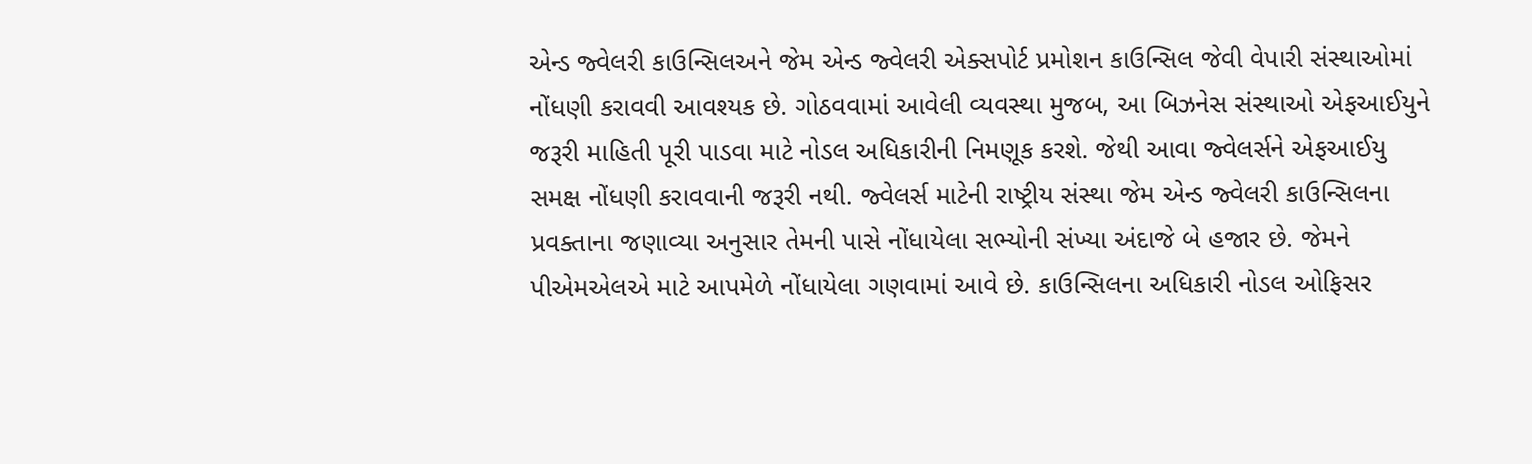એન્ડ જ્વેલરી કાઉન્સિલઅને જેમ એન્ડ જ્વેલરી એક્સપોર્ટ પ્રમોશન કાઉન્સિલ જેવી વેપારી સંસ્થાઓમાં નોંધણી કરાવવી આવશ્યક છે. ગોઠવવામાં આવેલી વ્યવસ્થા મુજબ, આ બિઝનેસ સંસ્થાઓ એફઆઈયુને જરૂરી માહિતી પૂરી પાડવા માટે નોડલ અધિકારીની નિમણૂક કરશે. જેથી આવા જ્વેલર્સને એફઆઈયુ સમક્ષ નોંધણી કરાવવાની જરૂરી નથી. જ્વેલર્સ માટેની રાષ્ટ્રીય સંસ્થા જેમ એન્ડ જ્વેલરી કાઉન્સિલના પ્રવક્તાના જણાવ્યા અનુસાર તેમની પાસે નોંધાયેલા સભ્યોની સંખ્યા અંદાજે બે હજાર છે. જેમને પીએમએલએ માટે આપમેળે નોંધાયેલા ગણવામાં આવે છે. કાઉન્સિલના અધિકારી નોડલ ઓફિસર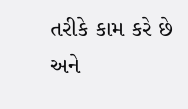તરીકે કામ કરે છે અને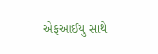એફઆઈયુ સાથે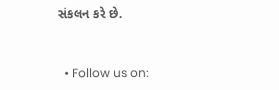સંકલન કરે છે.


  • Follow us on: